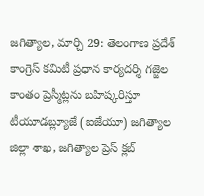జగిత్యాల, మార్చి 29: తెలంగాణ ప్రదేశ్ కాంగ్రెస్ కమిటీ ప్రధాన కార్యదర్శి గజ్జెల కాంతం ప్రెస్మీట్లను బహిష్కరిస్తూ టీయూడబ్ల్యూజే (ఐజేయూ) జగిత్యాల జిల్లా శాఖ, జగిత్యాల ప్రెస్ క్లబ్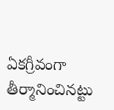ఏకగ్రీవంగా తీర్మానించినట్టు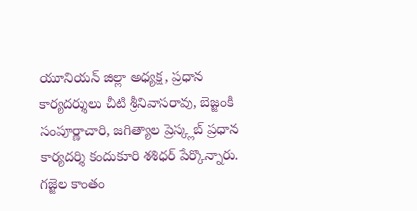యూనియన్ జిల్లా అధ్యక్ష, ప్రధాన కార్యదర్శులు చీటి శ్రీనివాసరావు, బెజ్జంకి సంపూర్ణాచారి, జగిత్యాల ప్రెస్క్లబ్ ప్రధాన కార్యదర్శి కందుకూరి శశిధర్ పేర్కొన్నారు. గజ్జెల కాంతం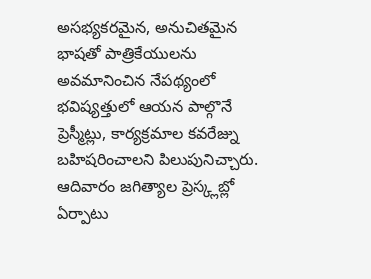అసభ్యకరమైన, అనుచితమైన భాషతో పాత్రికేయులను అవమానించిన నేపథ్యంలో భవిష్యత్తులో ఆయన పాల్గొనే ప్రెస్మీట్లు, కార్యక్రమాల కవరేజ్ను బహిషరించాలని పిలుపునిచ్చారు. ఆదివారం జగిత్యాల ప్రెస్క్లబ్లో ఏర్పాటు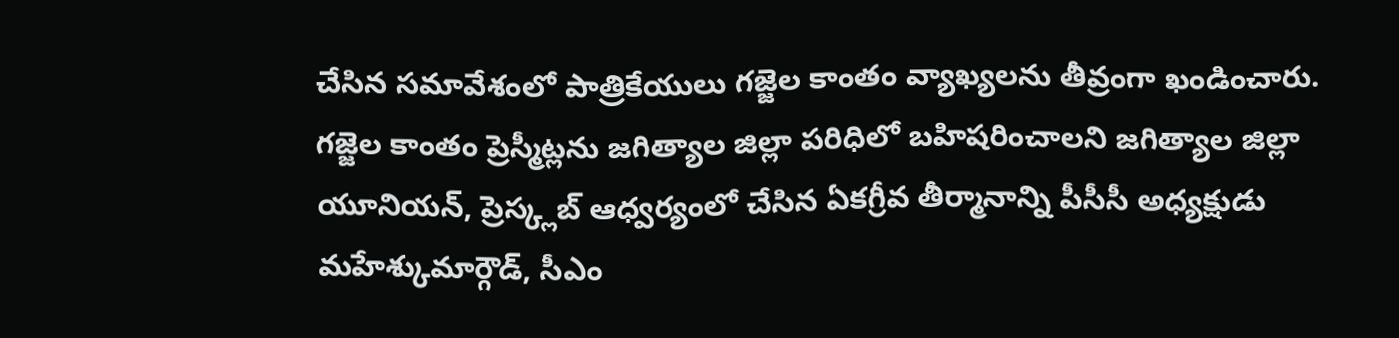చేసిన సమావేశంలో పాత్రికేయులు గజ్జెల కాంతం వ్యాఖ్యలను తీవ్రంగా ఖండించారు.
గజ్జెల కాంతం ప్రెస్మీట్లను జగిత్యాల జిల్లా పరిధిలో బహిషరించాలని జగిత్యాల జిల్లా యూనియన్, ప్రెస్క్లబ్ ఆధ్వర్యంలో చేసిన ఏకగ్రీవ తీర్మానాన్ని పీసీసీ అధ్యక్షుడు మహేశ్కుమార్గౌడ్, సీఎం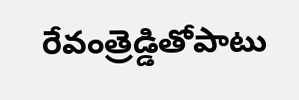రేవంత్రెడ్డితోపాటు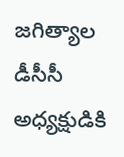జగిత్యాల డీసీసీ అధ్యక్షుడికి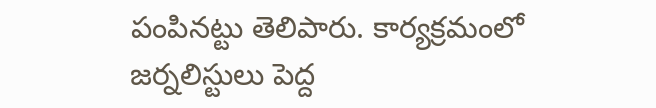పంపినట్టు తెలిపారు. కార్యక్రమంలో జర్నలిస్టులు పెద్ద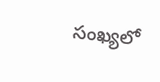సంఖ్యలో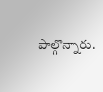పాల్గొన్నారు.